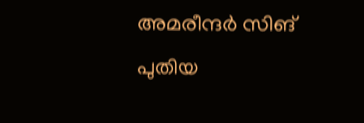അമരീന്ദർ സിങ് പുതിയ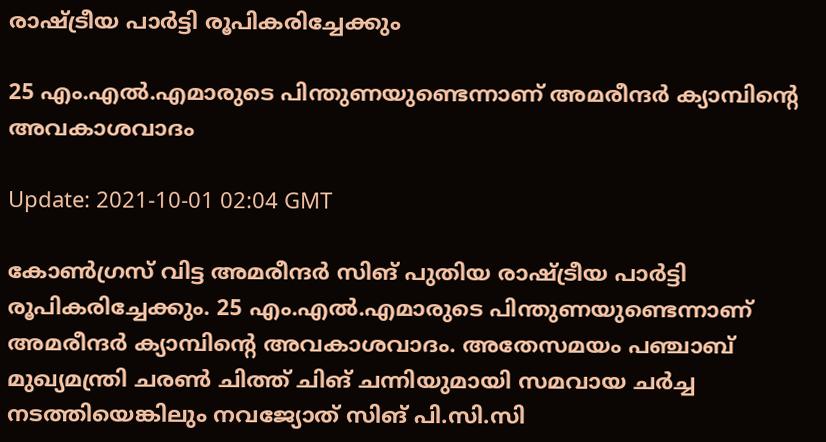രാഷ്ട്രീയ പാർട്ടി രൂപികരിച്ചേക്കും

25 എം.എൽ.എമാരുടെ പിന്തുണയുണ്ടെന്നാണ് അമരീന്ദർ ക്യാമ്പിന്‍റെ അവകാശവാദം

Update: 2021-10-01 02:04 GMT

കോൺഗ്രസ് വിട്ട അമരീന്ദർ സിങ് പുതിയ രാഷ്ട്രീയ പാർട്ടി രൂപികരിച്ചേക്കും. 25 എം.എൽ.എമാരുടെ പിന്തുണയുണ്ടെന്നാണ് അമരീന്ദർ ക്യാമ്പിന്‍റെ അവകാശവാദം. അതേസമയം പഞ്ചാബ് മുഖ്യമന്ത്രി ചരൺ ചിത്ത് ചിങ് ചന്നിയുമായി സമവായ ചർച്ച നടത്തിയെങ്കിലും നവജ്യോത് സിങ് പി.സി.സി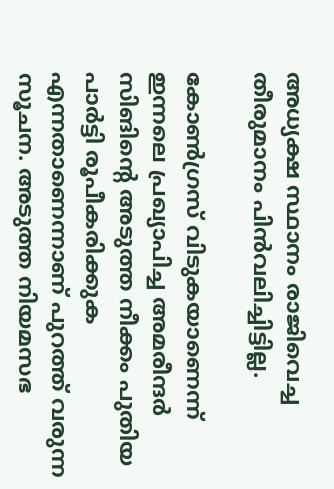അധ്യക്ഷ സ്ഥാനം രാജിവെച്ച തീരുമാനം പിൻവലിച്ചിട്ടില്ല.

കോൺഗ്രസ് വിടുകയാണെന്ന് ഇന്നലെ പ്രഖ്യാപിച്ച അമരീന്ദർ സിങിന്‍റെ അടുത്ത നീക്കം പുതിയ പാർട്ടി രൂപീകരിക്കുക എന്നതാണെന്നാണ് പുറത്ത് വരുന്ന സൂചന. അടുത്ത നിയമസഭ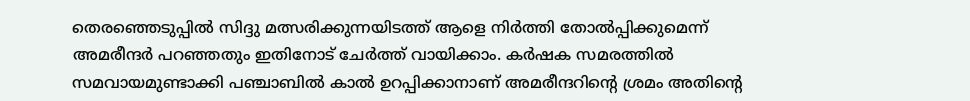തെരഞ്ഞെടുപ്പിൽ സിദ്ദു മത്സരിക്കുന്നയിടത്ത് ആളെ നിർത്തി തോൽപ്പിക്കുമെന്ന് അമരീന്ദർ പറഞ്ഞതും ഇതിനോട് ചേർത്ത് വായിക്കാം. കർഷക സമരത്തിൽ സമവായമുണ്ടാക്കി പഞ്ചാബിൽ കാല്‍ ഉറപ്പിക്കാനാണ് അമരീന്ദറിന്‍റെ ശ്രമം അതിന്‍റെ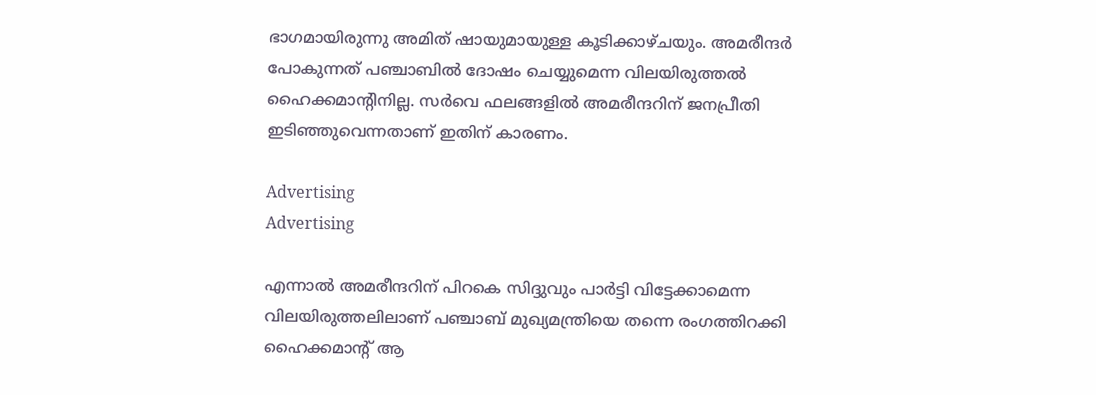ഭാഗമായിരുന്നു അമിത് ഷായുമായുള്ള കൂടിക്കാഴ്ചയും. അമരീന്ദർ പോകുന്നത് പഞ്ചാബിൽ ദോഷം ചെയ്യുമെന്ന വിലയിരുത്തൽ ഹൈക്കമാന്‍റിനില്ല. സർവെ ഫലങ്ങളിൽ അമരീന്ദറിന് ജനപ്രീതി ഇടിഞ്ഞുവെന്നതാണ് ഇതിന് കാരണം.

Advertising
Advertising

എന്നാൽ അമരീന്ദറിന് പിറകെ സിദ്ദുവും പാർട്ടി വിട്ടേക്കാമെന്ന വിലയിരുത്തലിലാണ് പഞ്ചാബ് മുഖ്യമന്ത്രിയെ തന്നെ രംഗത്തിറക്കി ഹൈക്കമാന്‍റ് ആ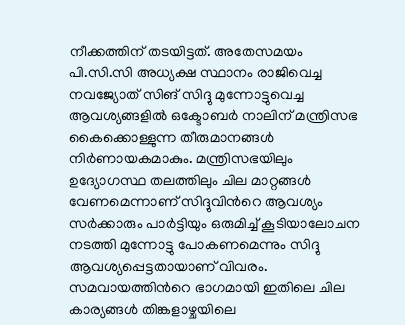നീക്കത്തിന് തടയിട്ടത്. അതേസമയം പി.സി.സി അധ്യക്ഷ സ്ഥാനം രാജിവെച്ച നവജ്യോത് സിങ് സിദ്ദു മുന്നോട്ടുവെച്ച ആവശ്യങ്ങളിൽ ഒക്ടോബർ നാലിന് മന്ത്രിസഭ കൈക്കൊള്ളുന്ന തീരുമാനങ്ങൾ നിർണായകമാകും. മന്ത്രിസഭയിലും ഉദ്യോഗസ്ഥ തലത്തിലും ചില മാറ്റങ്ങൾ വേണമെന്നാണ് സിദ്ദുവിന്‍റെ ആവശ്യം സർക്കാരും പാർട്ടിയും ഒരുമിച്ച് കൂടിയാലോചന നടത്തി മുന്നോട്ടു പോകണമെന്നും സിദ്ദു ആവശ്യപ്പെട്ടതായാണ് വിവരം. സമവായത്തിന്‍റെ ഭാഗമായി ഇതിലെ ചില കാര്യങ്ങള്‍ തിങ്കളാഴ്ചയിലെ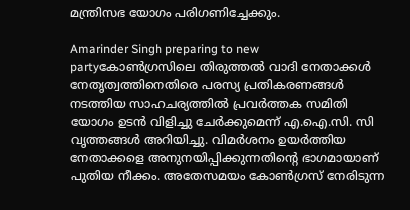മന്ത്രിസഭ യോഗം പരിഗണിച്ചേക്കും.

Amarinder Singh preparing to new partyകോൺഗ്രസിലെ തിരുത്തൽ വാദി നേതാക്കൾ നേതൃത്വത്തിനെതിരെ പരസ്യ പ്രതികരണങ്ങൾ നടത്തിയ സാഹചര്യത്തിൽ പ്രവർത്തക സമിതി യോഗം ഉടൻ വിളിച്ചു ചേർക്കുമെന്ന് എ.ഐ.സി. സി വൃത്തങ്ങൾ അറിയിച്ചു. വിമർശനം ഉയർത്തിയ നേതാക്കളെ അനുനയിപ്പിക്കുന്നതിന്‍റെ ഭാഗമായാണ് പുതിയ നീക്കം. അതേസമയം കോൺഗ്രസ്‌ നേരിടുന്ന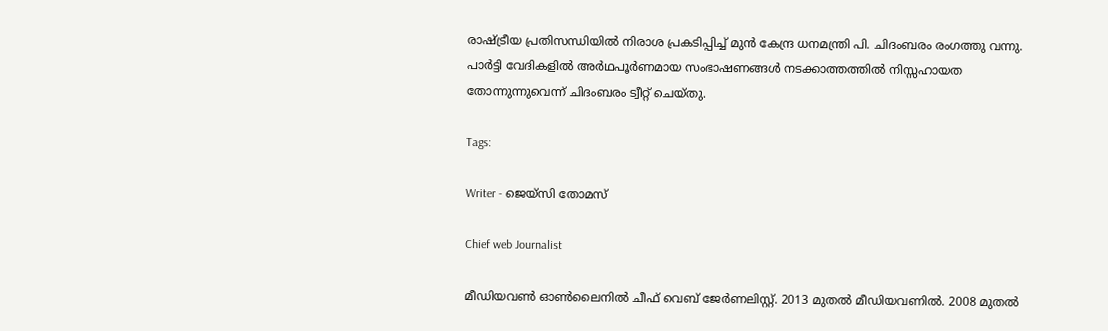രാഷ്ട്രീയ പ്രതിസന്ധിയിൽ നിരാശ പ്രകടിപ്പിച്ച് മുൻ കേന്ദ്ര ധനമന്ത്രി പി. ചിദംബരം രംഗത്തു വന്നു. പാർട്ടി വേദികളിൽ അർഥപൂർണമായ സംഭാഷണങ്ങൾ നടക്കാത്തത്തിൽ നിസ്സഹായത തോന്നുന്നുവെന്ന് ചിദംബരം ട്വീറ്റ് ചെയ്തു.

Tags:

Writer - ജെയ്സി തോമസ്

Chief web Journalist

മീഡിയവൺ ഓൺലൈനിൽ ചീഫ് വെബ് ജേർണലിസ്റ്റ്. 2013 മുതൽ മീഡിയവണിൽ. 2008 മുതൽ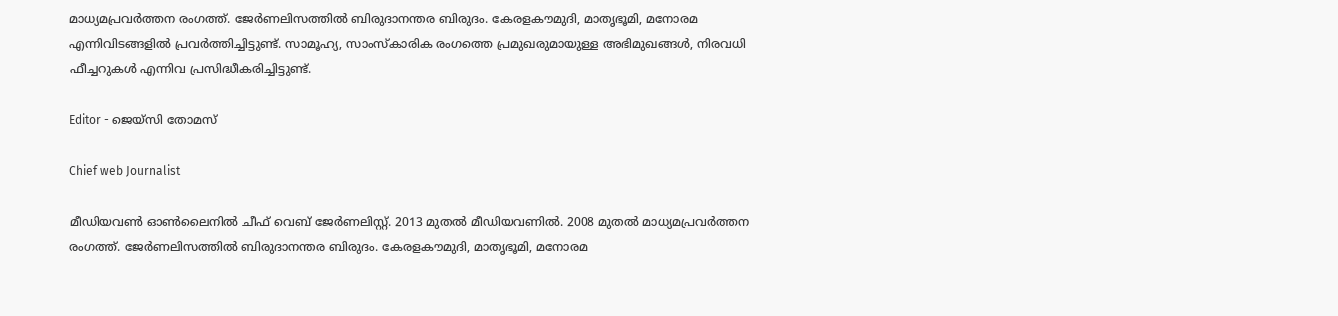മാധ്യമപ്രവർത്തന രംഗത്ത്. ജേർണലിസത്തിൽ ബിരുദാനന്തര ബിരുദം. കേരളകൗമുദി, മാതൃഭൂമി, മനോരമ എന്നിവിടങ്ങളിൽ പ്രവർത്തിച്ചിട്ടുണ്ട്. സാമൂഹ്യ, സാംസ്‌കാരിക രംഗത്തെ പ്രമുഖരുമായുള്ള അഭിമുഖങ്ങൾ, നിരവധി ഫീച്ചറുകൾ എന്നിവ പ്രസിദ്ധീകരിച്ചിട്ടുണ്ട്.

Editor - ജെയ്സി തോമസ്

Chief web Journalist

മീഡിയവൺ ഓൺലൈനിൽ ചീഫ് വെബ് ജേർണലിസ്റ്റ്. 2013 മുതൽ മീഡിയവണിൽ. 2008 മുതൽ മാധ്യമപ്രവർത്തന രംഗത്ത്. ജേർണലിസത്തിൽ ബിരുദാനന്തര ബിരുദം. കേരളകൗമുദി, മാതൃഭൂമി, മനോരമ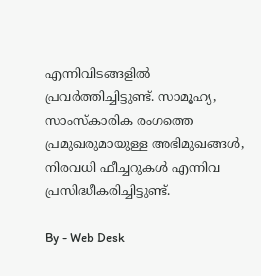എന്നിവിടങ്ങളിൽ പ്രവർത്തിച്ചിട്ടുണ്ട്. സാമൂഹ്യ, സാംസ്‌കാരിക രംഗത്തെ പ്രമുഖരുമായുള്ള അഭിമുഖങ്ങൾ, നിരവധി ഫീച്ചറുകൾ എന്നിവ പ്രസിദ്ധീകരിച്ചിട്ടുണ്ട്.

By - Web Desk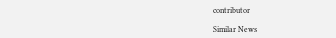contributor

Similar News